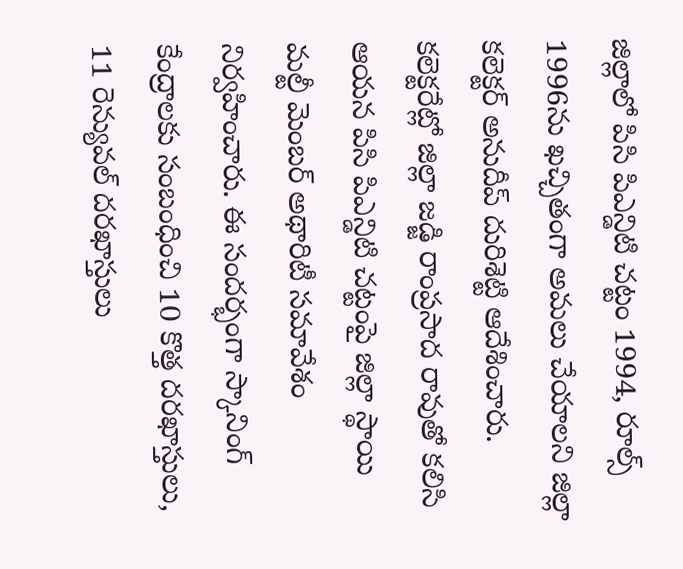జిల్లాలో పిసి పిఎన్డిటి చట్టం 1994, రూల్స్ 1996ను ఖచ్చితంగా అమలు చేయాలని జిల్లా కలెక్టర్ అనుదీప్ దురిశెట్టి ఆదేశించారు. కలెక్టరేట్లో జిల్లా జడ్జి రాంప్రసాద రావుతో కలిసి ఆయన పిసి పిఎన్డిటి చట్టంపై జిల్లా స్థాయి మల్టీ మెంబర్ అథారిటీ సమావేశం నిర్వహించారు. ఈ సందర్భంగా స్కానింగ్ కేంద్రాలకు సంబంధించి 10 కొత్త దరఖాస్తులు, 11 రెన్యువల్ దరఖాస్తులు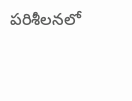పరిశీలనలో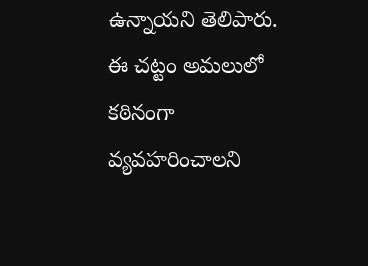ఉన్నాయని తెలిపారు. ఈ చట్టం అమలులో కఠినంగా వ్యవహరించాలని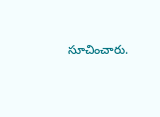సూచించారు.